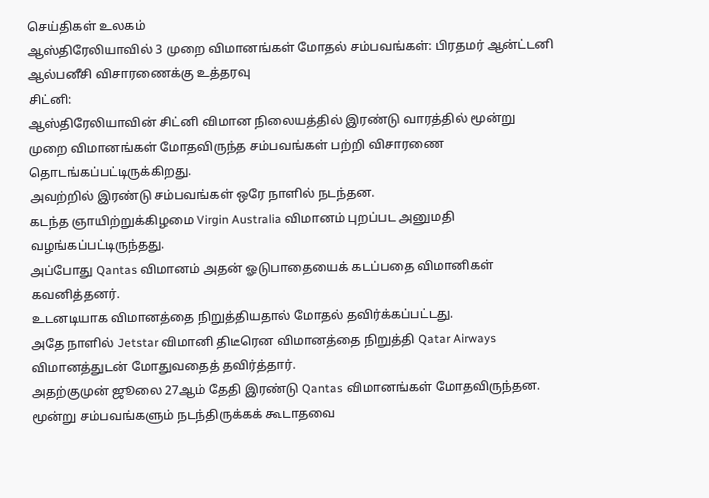செய்திகள் உலகம்
ஆஸ்திரேலியாவில் 3 முறை விமானங்கள் மோதல் சம்பவங்கள்: பிரதமர் ஆன்ட்டனி ஆல்பனீசி விசாரணைக்கு உத்தரவு
சிட்னி:
ஆஸ்திரேலியாவின் சிட்னி விமான நிலையத்தில் இரண்டு வாரத்தில் மூன்று முறை விமானங்கள் மோதவிருந்த சம்பவங்கள் பற்றி விசாரணை தொடங்கப்பட்டிருக்கிறது.
அவற்றில் இரண்டு சம்பவங்கள் ஒரே நாளில் நடந்தன.
கடந்த ஞாயிற்றுக்கிழமை Virgin Australia விமானம் புறப்பட அனுமதி வழங்கப்பட்டிருந்தது.
அப்போது Qantas விமானம் அதன் ஓடுபாதையைக் கடப்பதை விமானிகள் கவனித்தனர்.
உடனடியாக விமானத்தை நிறுத்தியதால் மோதல் தவிர்க்கப்பட்டது.
அதே நாளில் Jetstar விமானி திடீரென விமானத்தை நிறுத்தி Qatar Airways விமானத்துடன் மோதுவதைத் தவிர்த்தார்.
அதற்குமுன் ஜூலை 27ஆம் தேதி இரண்டு Qantas விமானங்கள் மோதவிருந்தன.
மூன்று சம்பவங்களும் நடந்திருக்கக் கூடாதவை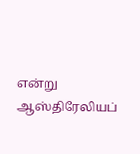என்று ஆஸ்திரேலியப்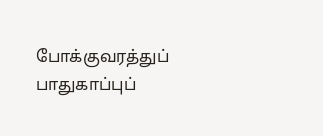போக்குவரத்துப் பாதுகாப்புப்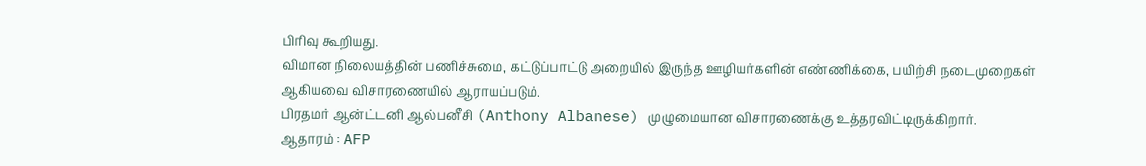பிரிவு கூறியது.
விமான நிலையத்தின் பணிச்சுமை, கட்டுப்பாட்டு அறையில் இருந்த ஊழியர்களின் எண்ணிக்கை, பயிற்சி நடைமுறைகள் ஆகியவை விசாரணையில் ஆராயப்படும்.
பிரதமர் ஆன்ட்டனி ஆல்பனீசி (Anthony Albanese) முழுமையான விசாரணைக்கு உத்தரவிட்டிருக்கிறார்.
ஆதாரம் : AFP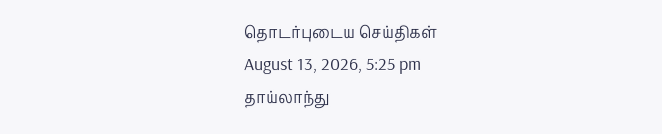தொடர்புடைய செய்திகள்
August 13, 2026, 5:25 pm
தாய்லாந்து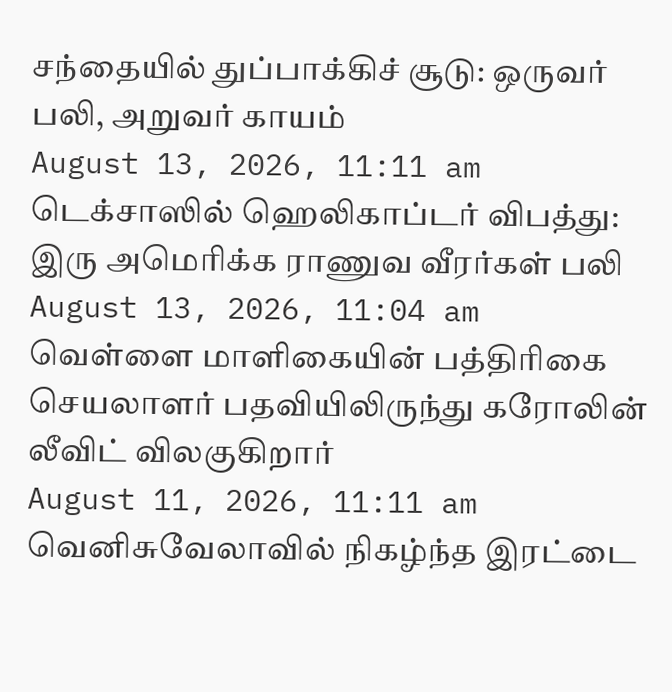சந்தையில் துப்பாக்கிச் சூடு: ஒருவர் பலி, அறுவர் காயம்
August 13, 2026, 11:11 am
டெக்சாஸில் ஹெலிகாப்டர் விபத்து: இரு அமெரிக்க ராணுவ வீரர்கள் பலி
August 13, 2026, 11:04 am
வெள்ளை மாளிகையின் பத்திரிகை செயலாளர் பதவியிலிருந்து கரோலின் லீவிட் விலகுகிறார்
August 11, 2026, 11:11 am
வெனிசுவேலாவில் நிகழ்ந்த இரட்டை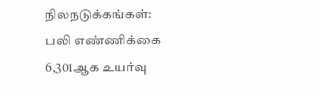நிலநடுக்கங்கள்: பலி எண்ணிக்கை 6,301ஆக உயர்வு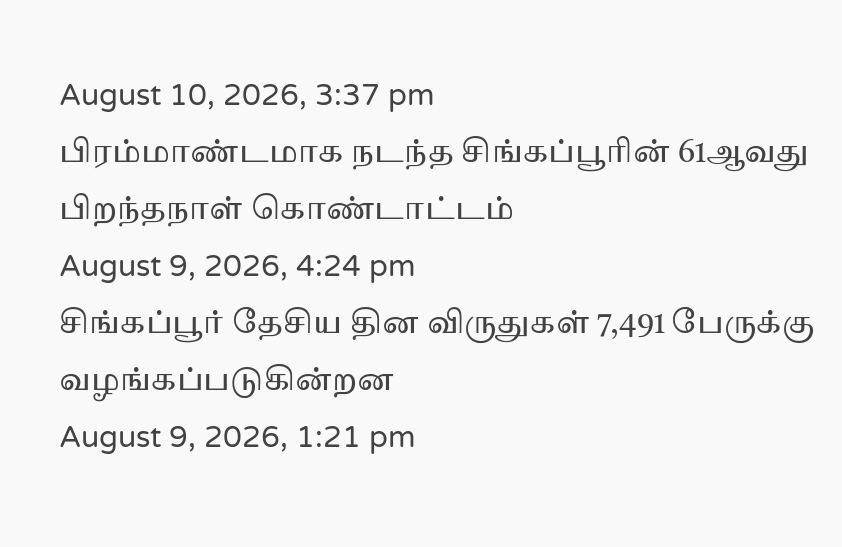August 10, 2026, 3:37 pm
பிரம்மாண்டமாக நடந்த சிங்கப்பூரின் 61ஆவது பிறந்தநாள் கொண்டாட்டம்
August 9, 2026, 4:24 pm
சிங்கப்பூர் தேசிய தின விருதுகள் 7,491 பேருக்கு வழங்கப்படுகின்றன
August 9, 2026, 1:21 pm